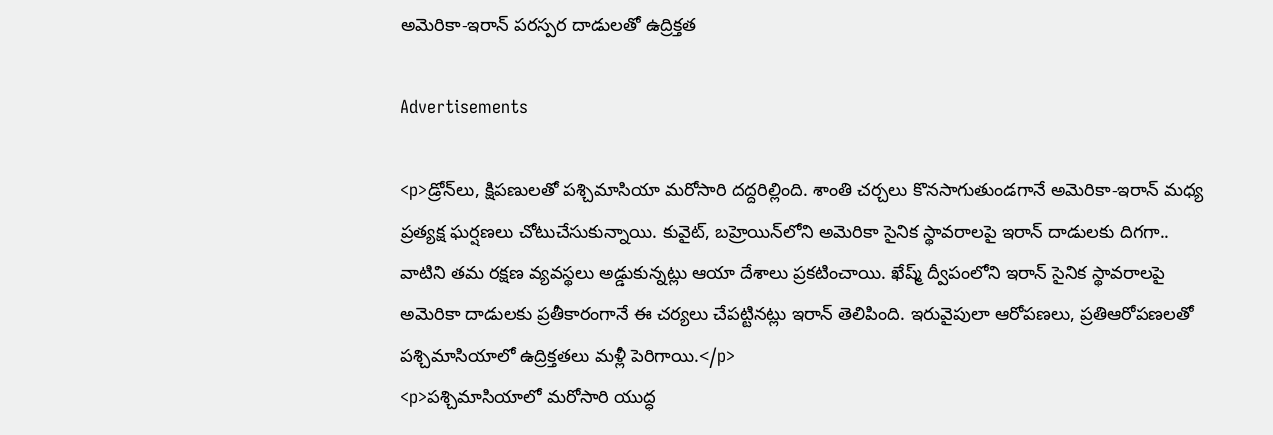అమెరికా-ఇరాన్ పరస్పర దాడులతో ఉద్రిక్తత

Advertisements

<p>డ్రోన్‌లు, క్షిపణులతో పశ్చిమాసియా మరోసారి దద్దరిల్లింది. శాంతి చర్చలు కొనసాగుతుండగానే అమెరికా-ఇరాన్ మధ్య ప్రత్యక్ష ఘర్షణలు చోటుచేసుకున్నాయి. కువైట్, బహ్రెయిన్‌లోని అమెరికా సైనిక స్థావరాలపై ఇరాన్ దాడులకు దిగగా.. వాటిని తమ రక్షణ వ్యవస్థలు అడ్డుకున్నట్లు ఆయా దేశాలు ప్రకటించాయి. ఖేష్మ్ ద్వీపంలోని ఇరాన్ సైనిక స్థావరాలపై అమెరికా దాడులకు ప్రతీకారంగానే ఈ చర్యలు చేపట్టినట్లు ఇరాన్ తెలిపింది. ఇరువైపులా ఆరోపణలు, ప్రతిఆరోపణలతో పశ్చిమాసియాలో ఉద్రిక్తతలు మళ్లీ పెరిగాయి.</p>
<p>పశ్చిమాసియాలో మరోసారి యుద్ధ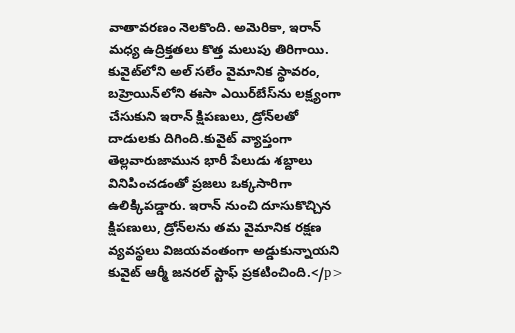వాతావరణం నెలకొంది. అమెరికా, ఇరాన్ మధ్య ఉద్రిక్తతలు కొత్త మలుపు తిరిగాయి. కువైట్‌లోని అల్ సలేం వైమానిక స్థావరం, బహ్రెయిన్‌లోని ఈసా ఎయిర్‌బేస్‌ను లక్ష్యంగా చేసుకుని ఇరాన్ క్షిపణులు, డ్రోన్‌లతో దాడులకు దిగింది.కువైట్ వ్యాప్తంగా తెల్లవారుజామున భారీ పేలుడు శబ్దాలు వినిపించడంతో ప్రజలు ఒక్కసారిగా ఉలిక్కిపడ్డారు. ఇరాన్ నుంచి దూసుకొచ్చిన క్షిపణులు, డ్రోన్‌లను తమ వైమానిక రక్షణ వ్యవస్థలు విజయవంతంగా అడ్డుకున్నాయని కువైట్ ఆర్మీ జనరల్ స్టాఫ్ ప్రకటించింది.</p>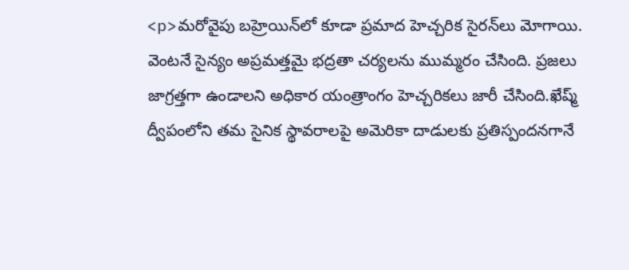<p>మరోవైపు బహ్రెయిన్‌లో కూడా ప్రమాద హెచ్చరిక సైరన్‌లు మోగాయి. వెంటనే సైన్యం అప్రమత్తమై భద్రతా చర్యలను ముమ్మరం చేసింది. ప్రజలు జాగ్రత్తగా ఉండాలని అధికార యంత్రాంగం హెచ్చరికలు జారీ చేసింది.ఖేష్మ్ ద్వీపంలోని తమ సైనిక స్థావరాలపై అమెరికా దాడులకు ప్రతిస్పందనగానే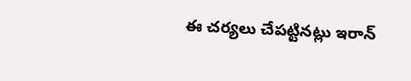ఈ చర్యలు చేపట్టినట్లు ఇరాన్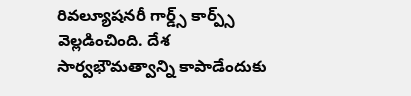రివల్యూషనరీ గార్డ్స్ కార్ప్స్ వెల్లడించింది. దేశ సార్వభౌమత్వాన్ని కాపాడేందుకు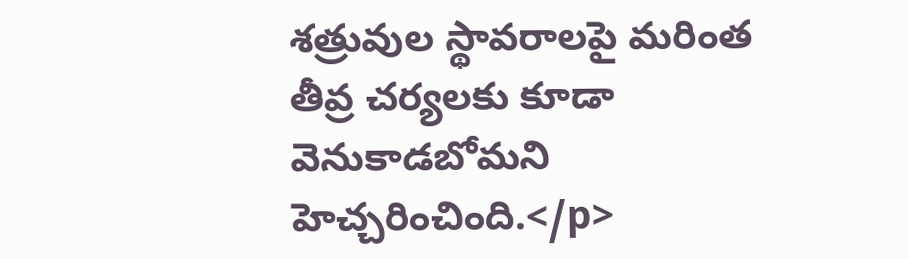శత్రువుల స్థావరాలపై మరింత తీవ్ర చర్యలకు కూడా వెనుకాడబోమని హెచ్చరించింది.</p>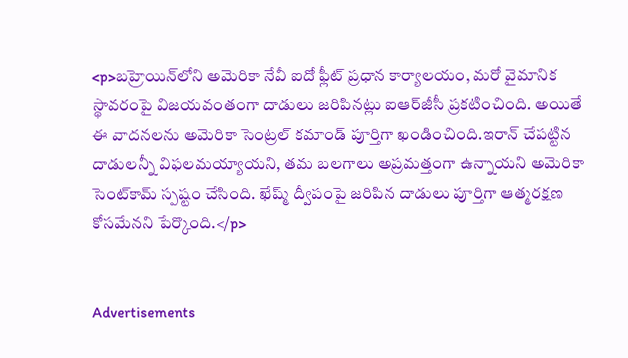<p>బహ్రెయిన్‌లోని అమెరికా నేవీ ఐదో ఫ్లీట్ ప్రధాన కార్యాలయం, మరో వైమానిక స్థావరంపై విజయవంతంగా దాడులు జరిపినట్లు ఐఆర్‌జీసీ ప్రకటించింది. అయితే ఈ వాదనలను అమెరికా సెంట్రల్ కమాండ్ పూర్తిగా ఖండించింది.ఇరాన్ చేపట్టిన దాడులన్నీ విఫలమయ్యాయని, తమ బలగాలు అప్రమత్తంగా ఉన్నాయని అమెరికా సెంట్‌కామ్ స్పష్టం చేసింది. ఖేష్మ్ ద్వీపంపై జరిపిన దాడులు పూర్తిగా ఆత్మరక్షణ కోసమేనని పేర్కొంది.</p>


Advertisements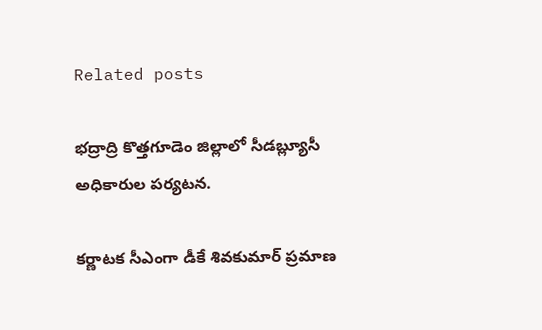Related posts

భద్రాద్రి కొత్తగూడెం జిల్లాలో సీడబ్ల్యూసీ అధికారుల పర్యటన.

కర్ణాటక సీఎంగా డీకే శివకుమార్ ప్రమాణ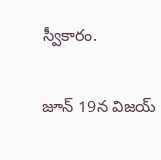స్వీకారం.

జూన్ 19న విజయ్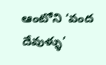ఆంటోని ‘వంద దేవుళ్ళు’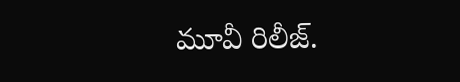మూవీ రిలీజ్.